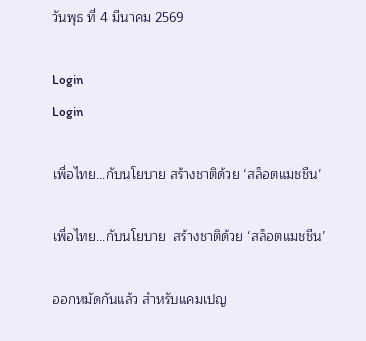วันพุธ ที่ 4 มีนาคม 2569

Login
Login

เพื่อไทย...กับนโยบาย สร้างชาติด้วย ‘สล็อตแมชชีน’

เพื่อไทย...กับนโยบาย  สร้างชาติด้วย ‘สล็อตแมชชีน’

ออกหมัดกันแล้ว สำหรับแคมเปญ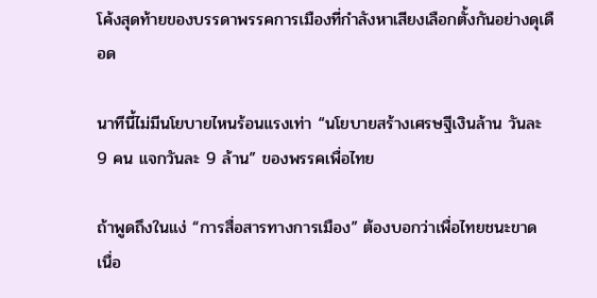โค้งสุดท้ายของบรรดาพรรคการเมืองที่กำลังหาเสียงเลือกตั้งกันอย่างดุเดือด

นาทีนี้ไม่มีนโยบายไหนร้อนแรงเท่า “นโยบายสร้างเศรษฐีเงินล้าน วันละ 9 คน แจกวันละ 9 ล้าน” ของพรรคเพื่อไทย

ถ้าพูดถึงในแง่ “การสื่อสารทางการเมือง” ต้องบอกว่าเพื่อไทยชนะขาด เนื่อ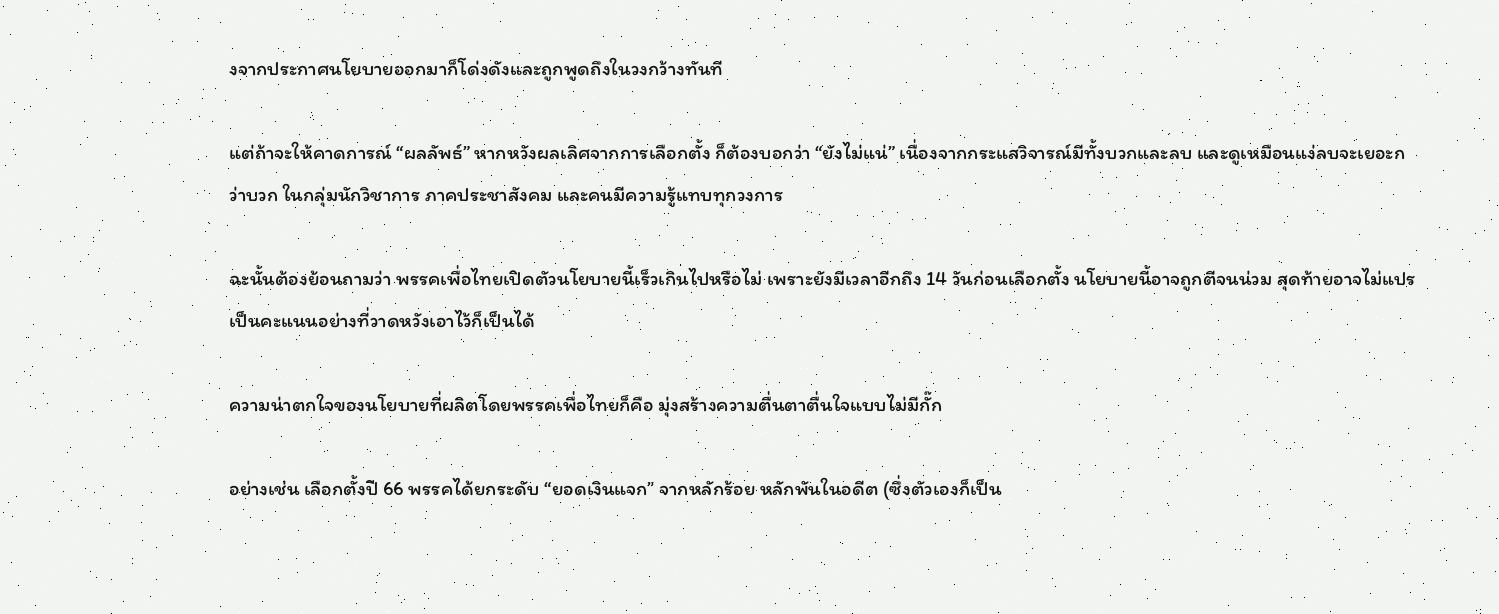งจากประกาศนโยบายออกมาก็โด่งดังและถูกพูดถึงในวงกว้างทันที

แต่ถ้าจะให้คาดการณ์ “ผลลัพธ์” หากหวังผลเลิศจากการเลือกตั้ง ก็ต้องบอกว่า “ยังไม่แน่” เนื่องจากกระแสวิจารณ์มีทั้งบวกและลบ และดูเหมือนแง่ลบจะเยอะกว่าบวก ในกลุ่มนักวิชาการ ภาคประชาสังคม และคนมีความรู้แทบทุกวงการ

ฉะนั้นต้องย้อนถามว่า พรรคเพื่อไทยเปิดตัวนโยบายนี้เร็วเกินไปหรือไม่ เพราะยังมีเวลาอีกถึง 14 วันก่อนเลือกตั้ง นโยบายนี้อาจถูกตีจนน่วม สุดท้ายอาจไม่แปรเป็นคะแนนอย่างที่วาดหวังเอาไว้ก็เป็นได้

ความน่าตกใจของนโยบายที่ผลิตโดยพรรคเพื่อไทยก็คือ มุ่งสร้างความตื่นตาตื่นใจแบบไม่มีกั๊ก

อย่างเช่น เลือกตั้งปี 66 พรรคได้ยกระดับ “ยอดเงินแจก” จากหลักร้อย หลักพันในอดีต (ซึ่งตัวเองก็เป็น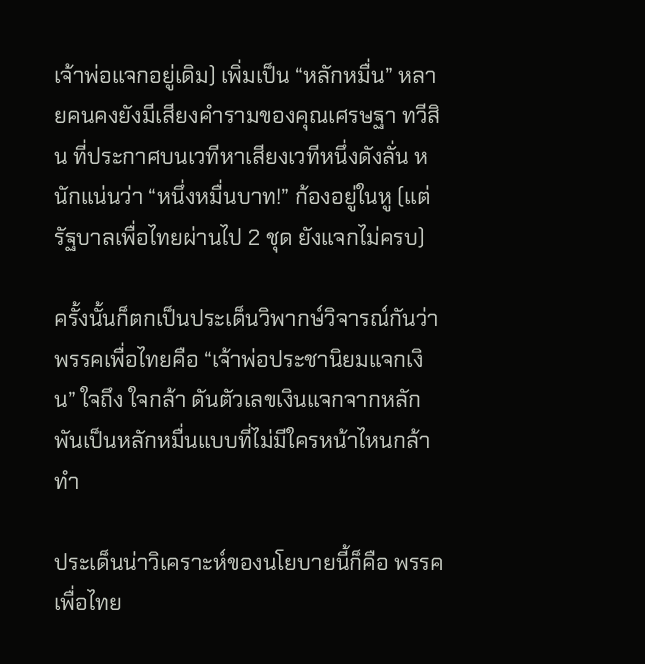เจ้าพ่อแจกอยู่เดิม) เพิ่มเป็น “หลักหมื่น” หลายคนคงยังมีเสียงคำรามของคุณเศรษฐา ทวีสิน ที่ประกาศบนเวทีหาเสียงเวทีหนึ่งดังลั่น หนักแน่นว่า “หนึ่งหมื่นบาท!” ก้องอยู่ในหู (แต่รัฐบาลเพื่อไทยผ่านไป 2 ชุด ยังแจกไม่ครบ)

ครั้งนั้นก็ตกเป็นประเด็นวิพากษ์วิจารณ์กันว่า พรรคเพื่อไทยคือ “เจ้าพ่อประชานิยมแจกเงิน” ใจถึง ใจกล้า ดันตัวเลขเงินแจกจากหลักพันเป็นหลักหมื่นแบบที่ไม่มีใครหน้าไหนกล้าทำ

ประเด็นน่าวิเคราะห์ของนโยบายนี้ก็คือ พรรคเพื่อไทย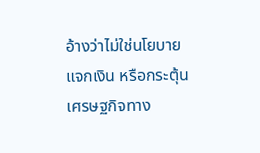อ้างว่าไม่ใช่นโยบายแจกเงิน หรือกระตุ้นเศรษฐกิจทาง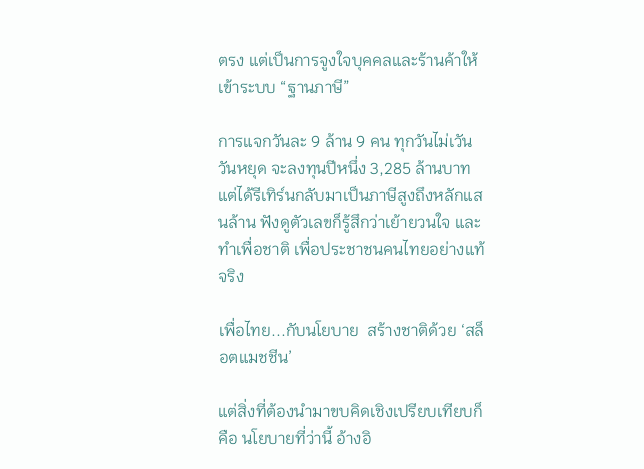ตรง แต่เป็นการจูงใจบุคคลและร้านค้าให้เข้าระบบ “ฐานภาษี”

การแจกวันละ 9 ล้าน 9 คน ทุกวันไม่เวันวันหยุด จะลงทุนปีหนึ่ง 3,285 ล้านบาท แต่ได้รีเทิร์นกลับมาเป็นภาษีสูงถึงหลักแสนล้าน ฟังดูตัวเลขก็รู้สึกว่าเย้ายวนใจ และทำเพื่อชาติ เพื่อประชาชนคนไทยอย่างแท้จริง

เพื่อไทย...กับนโยบาย  สร้างชาติด้วย ‘สล็อตแมชชีน’

แต่สิ่งที่ต้องนำมาขบคิดเชิงเปรียบเทียบก็คือ นโยบายที่ว่านี้ อ้างอิ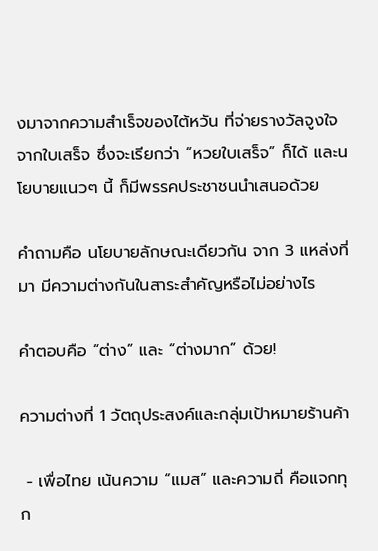งมาจากความสำเร็จของไต้หวัน ที่จ่ายรางวัลจูงใจจากใบเสร็จ ซึ่งจะเรียกว่า “หวยใบเสร็จ” ก็ได้ และนโยบายแนวๆ นี้ ก็มีพรรคประชาชนนำเสนอด้วย

คำถามคือ นโยบายลักษณะเดียวกัน จาก 3 แหล่งที่มา มีความต่างกันในสาระสำคัญหรือไม่อย่างไร

คำตอบคือ “ต่าง” และ “ต่างมาก” ด้วย!

ความต่างที่ 1 วัตถุประสงค์และกลุ่มเป้าหมายร้านค้า

 - เพื่อไทย เน้นความ “แมส” และความถี่ คือแจกทุก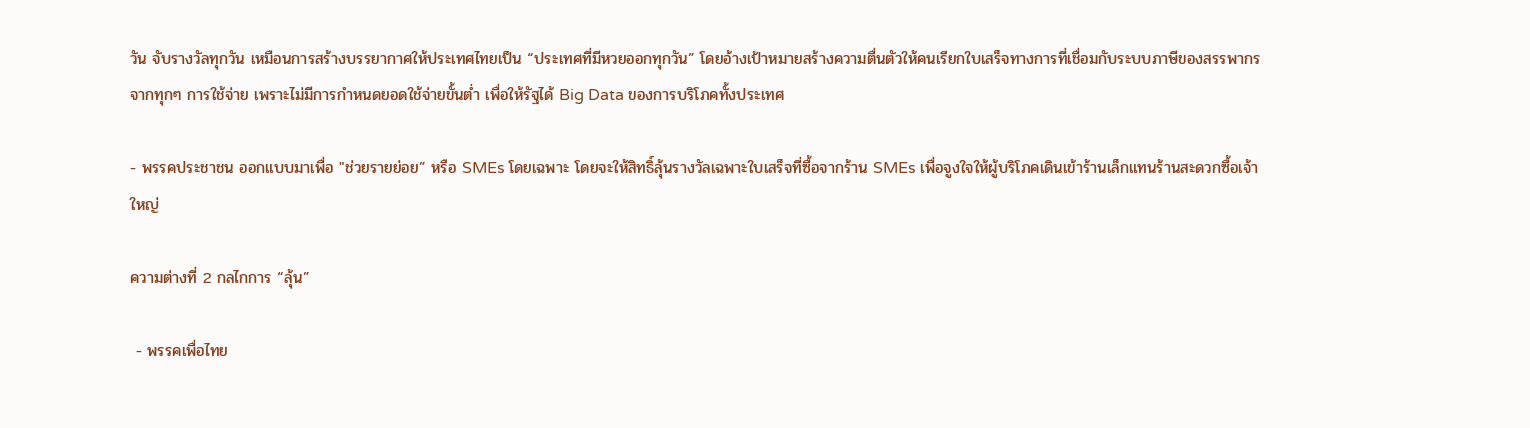วัน จับรางวัลทุกวัน เหมือนการสร้างบรรยากาศให้ประเทศไทยเป็น “ประเทศที่มีหวยออกทุกวัน” โดยอ้างเป้าหมายสร้างความตื่นตัวให้คนเรียกใบเสร็จทางการที่เชื่อมกับระบบภาษีของสรรพากร จากทุกๆ การใช้จ่าย เพราะไม่มีการกำหนดยอดใช้จ่ายขั้นต่ำ เพื่อให้รัฐได้ Big Data ของการบริโภคทั้งประเทศ

- พรรคประชาชน ออกแบบมาเพื่อ "ช่วยรายย่อย” หรือ SMEs โดยเฉพาะ โดยจะให้สิทธิ์ลุ้นรางวัลเฉพาะใบเสร็จที่ซื้อจากร้าน SMEs เพื่อจูงใจให้ผู้บริโภคเดินเข้าร้านเล็กแทนร้านสะดวกซื้อเจ้าใหญ่

ความต่างที่ 2 กลไกการ “ลุ้น”

 - พรรคเพื่อไทย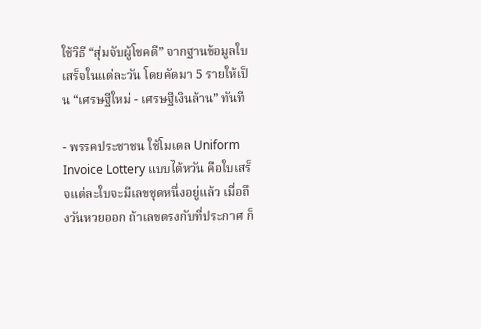ใช้วิธี “สุ่มจับผู้โชคดี” จากฐานข้อมูลใบเสร็จในแต่ละวัน โดยคัดมา 5 รายให้เป็น “เศรษฐีใหม่ - เศรษฐีเงินล้าน” ทันที

- พรรคประชาชน ใช้โมเดล Uniform Invoice Lottery แบบไต้หวัน คือใบเสร็จแต่ละใบจะมีเลขชุดหนึ่งอยู่แล้ว เมื่อถึงวันหวยออก ถ้าเลขตรงกับที่ประกาศ ก็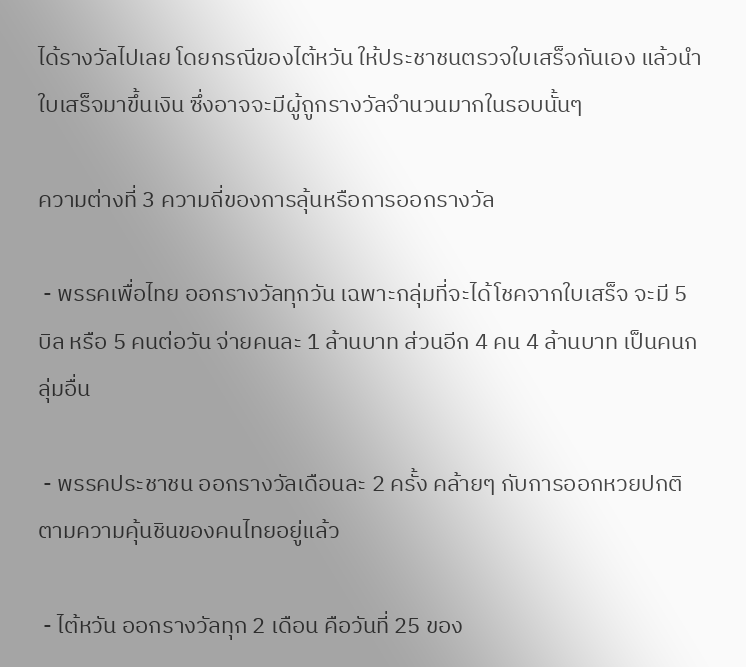ได้รางวัลไปเลย โดยกรณีของไต้หวัน ให้ประชาชนตรวจใบเสร็จกันเอง แล้วนำใบเสร็จมาขึ้นเงิน ซึ่งอาจจะมีผู้ถูกรางวัลจำนวนมากในรอบนั้นๆ

ความต่างที่ 3 ความถี่ของการลุ้นหรือการออกรางวัล

 - พรรคเพื่อไทย ออกรางวัลทุกวัน เฉพาะกลุ่มที่จะได้โชคจากใบเสร็จ จะมี 5 บิล หรือ 5 คนต่อวัน จ่ายคนละ 1 ล้านบาท ส่วนอีก 4 คน 4 ล้านบาท เป็นคนกลุ่มอื่น

 - พรรคประชาชน ออกรางวัลเดือนละ 2 ครั้ง คล้ายๆ กับการออกหวยปกติ ตามความคุ้นชินของคนไทยอยู่แล้ว

 - ไต้หวัน ออกรางวัลทุก 2 เดือน คือวันที่ 25 ของ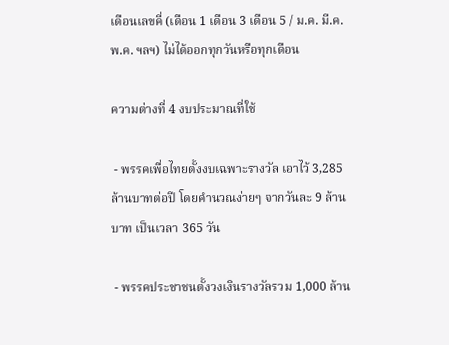เดือนเลขคี่ (เดือน 1 เดือน 3 เดือน 5 / ม.ค. มี.ค. พ.ค. ฯลฯ) ไม่ได้ออกทุกวันหรือทุกเดือน

ความต่างที่ 4 งบประมาณที่ใช้

 - พรรคเพื่อไทยตั้งงบเฉพาะรางวัล เอาไว้ 3,285 ล้านบาทต่อปี โดยคำนวณง่ายๆ จากวันละ 9 ล้านบาท เป็นเวลา 365 วัน

 - พรรคประชาชนตั้งวงเงินรางวัลรวม 1,000 ล้าน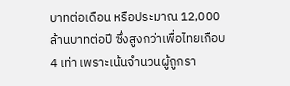บาทต่อเดือน หรือประมาณ 12,000 ล้านบาทต่อปี ซึ่งสูงกว่าเพื่อไทยเกือบ 4 เท่า เพราะเน้นจำนวนผู้ถูกรา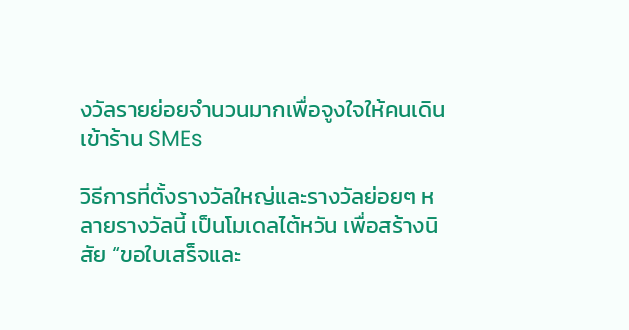งวัลรายย่อยจำนวนมากเพื่อจูงใจให้คนเดินเข้าร้าน SMEs

วิธีการที่ตั้งรางวัลใหญ่และรางวัลย่อยๆ หลายรางวัลนี้ เป็นโมเดลไต้หวัน เพื่อสร้างนิสัย “ขอใบเสร็จและ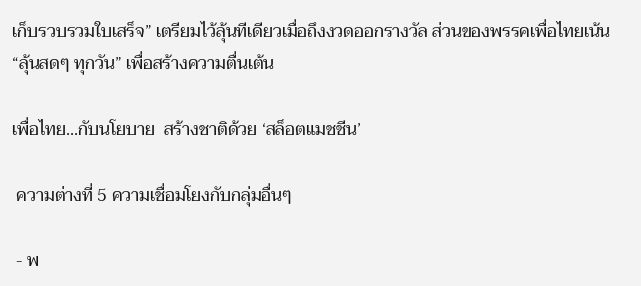เก็บรวบรวมใบเสร็จ” เตรียมไว้ลุ้นทีเดียวเมื่อถึงงวดออกรางวัล ส่วนของพรรคเพื่อไทยเน้น “ลุ้นสดๆ ทุกวัน” เพื่อสร้างความตื่นเต้น

เพื่อไทย...กับนโยบาย  สร้างชาติด้วย ‘สล็อตแมชชีน’

 ความต่างที่ 5 ความเชื่อมโยงกับกลุ่มอื่นๆ

 - พ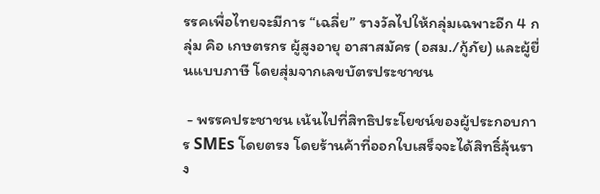รรคเพื่อไทยจะมีการ “เฉลี่ย” รางวัลไปให้กลุ่มเฉพาะอีก 4 กลุ่ม คิอ เกษตรกร ผู้สูงอายุ อาสาสมัคร (อสม./กู้ภัย) และผู้ยื่นแบบภาษี โดยสุ่มจากเลขบัตรประชาชน

 - พรรคประชาชน เน้นไปที่สิทธิประโยชน์ของผู้ประกอบการ SMEs โดยตรง โดยร้านค้าที่ออกใบเสร็จจะได้สิทธิ์ลุ้นราง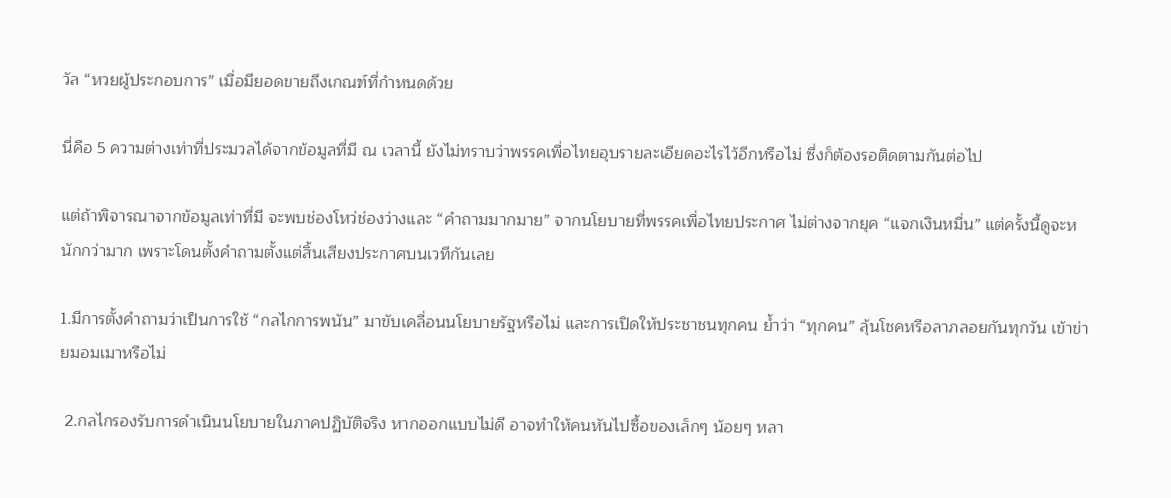วัล “หวยผู้ประกอบการ” เมื่อมียอดขายถึงเกณฑ์ที่กำหนดด้วย

นี่คือ 5 ความต่างเท่าที่ประมวลได้จากข้อมูลที่มี ณ เวลานี้ ยังไม่ทราบว่าพรรคเพื่อไทยอุบรายละเอียดอะไรไว้อีกหรือไม่ ซึ่งก็ต้องรอติดตามกันต่อไป

แต่ถ้าพิจารณาจากข้อมูลเท่าที่มี จะพบช่องโหว่ช่องว่างและ “คำถามมากมาย” จากนโยบายที่พรรคเพื่อไทยประกาศ ไม่ต่างจากยุค “แจกเงินหมื่น” แต่ครั้งนี้ดูจะหนักกว่ามาก เพราะโดนตั้งคำถามตั้งแต่สิ้นเสียงประกาศบนเวทีกันเลย

1.มีการตั้งคำถามว่าเป็นการใช้ “กลไกการพนัน” มาขับเคลื่อนนโยบายรัฐหรือไม่ และการเปิดให้ประชาชนทุกคน ย้ำว่า “ทุกคน” ลุ้นโชคหรือลาภลอยกันทุกวัน เข้าข่ายมอมเมาหรือไม่

 2.กลไกรองรับการดำเนินนโยบายในภาคปฏิบัติจริง หากออกแบบไม่ดี อาจทำให้คนหันไปซื้อของเล็กๆ น้อยๆ หลา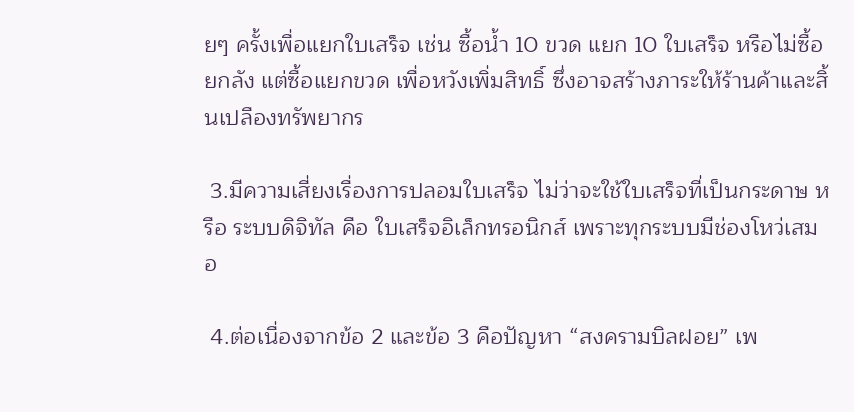ยๆ ครั้งเพื่อแยกใบเสร็จ เช่น ซื้อน้ำ 10 ขวด แยก 10 ใบเสร็จ หรือไม่ซื้อยกลัง แต่ซื้อแยกขวด เพื่อหวังเพิ่มสิทธิ์ ซึ่งอาจสร้างภาระให้ร้านค้าและสิ้นเปลืองทรัพยากร

 3.มีความเสี่ยงเรื่องการปลอมใบเสร็จ ไม่ว่าจะใช้ใบเสร็จที่เป็นกระดาษ หรือ ระบบดิจิทัล คือ ใบเสร็จอิเล็กทรอนิกส์ เพราะทุกระบบมีช่องโหว่เสมอ

 4.ต่อเนื่องจากข้อ 2 และข้อ 3 คือปัญหา “สงครามบิลฝอย” เพ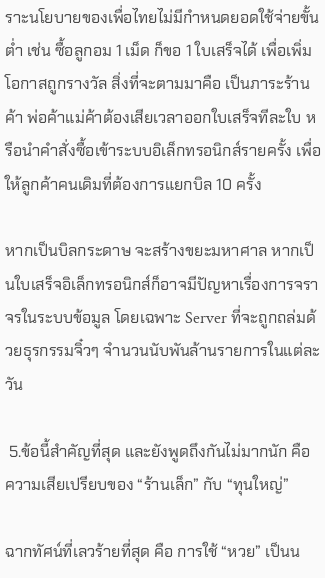ราะนโยบายของเพื่อไทยไม่มีกำหนดยอดใช้จ่ายขั้นต่ำ เช่น ซื้อลูกอม 1 เม็ด ก็ขอ 1 ใบเสร็จได้ เพื่อเพิ่มโอกาสถูกรางวัล สิ่งที่จะตามมาคือ เป็นภาระร้านค้า พ่อค้าแม่ค้าต้องเสียเวลาออกใบเสร็จทีละใบ หรือนำคำสั่งซื้อเข้าระบบอิเล็กทรอนิกส์รายครั้ง เพื่อให้ลูกค้าคนเดิมที่ต้องการแยกบิล 10 ครั้ง

หากเป็นบิลกระดาษ จะสร้างขยะมหาศาล หากเป็นใบเสร็จอิเล็กทรอนิกส์ก็อาจมีปัญหาเรื่องการจราจรในระบบข้อมูล โดยเฉพาะ Server ที่จะถูกถล่มด้วยธุรกรรมจิ๋วๆ จำนวนนับพันล้านรายการในแต่ละวัน

 5.ข้อนี้สำคัญที่สุด และยังพูดถึงกันไม่มากนัก คือ ความเสียเปรียบของ “ร้านเล็ก” กับ “ทุนใหญ่”

ฉากทัศน์ที่เลวร้ายที่สุด คือ การใช้ “หวย” เป็นน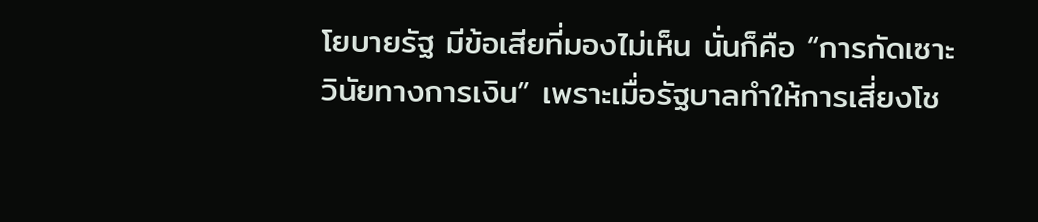โยบายรัฐ มีข้อเสียที่มองไม่เห็น นั่นก็คือ “การกัดเซาะวินัยทางการเงิน” เพราะเมื่อรัฐบาลทำให้การเสี่ยงโช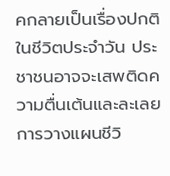คกลายเป็นเรื่องปกติในชีวิตประจำวัน ประชาชนอาจจะเสพติดความตื่นเต้นและละเลยการวางแผนชีวิ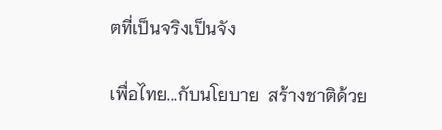ตที่เป็นจริงเป็นจัง

เพื่อไทย...กับนโยบาย  สร้างชาติด้วย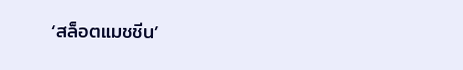‘สล็อตแมชชีน’